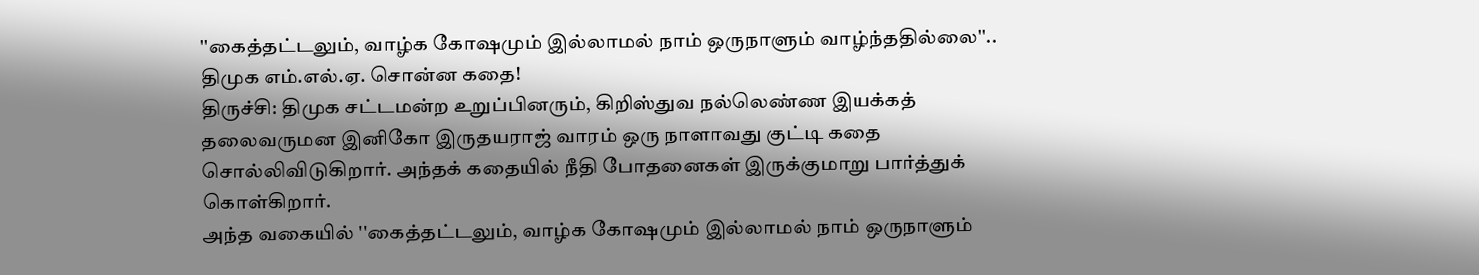''கைத்தட்டலும், வாழ்க கோஷமும் இல்லாமல் நாம் ஒருநாளும் வாழ்ந்ததில்லை''.. திமுக எம்.எல்.ஏ. சொன்ன கதை!
திருச்சி: திமுக சட்டமன்ற உறுப்பினரும், கிறிஸ்துவ நல்லெண்ண இயக்கத் தலைவருமன இனிகோ இருதயராஜ் வாரம் ஒரு நாளாவது குட்டி கதை சொல்லிவிடுகிறார். அந்தக் கதையில் நீதி போதனைகள் இருக்குமாறு பார்த்துக் கொள்கிறார்.
அந்த வகையில் ''கைத்தட்டலும், வாழ்க கோஷமும் இல்லாமல் நாம் ஒருநாளும்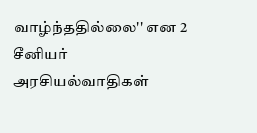வாழ்ந்ததில்லை'' என 2 சீனியர் அரசியல்வாதிகள்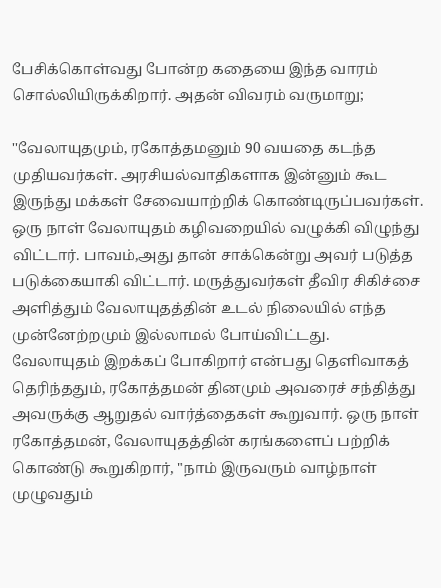பேசிக்கொள்வது போன்ற கதையை இந்த வாரம் சொல்லியிருக்கிறார். அதன் விவரம் வருமாறு;

''வேலாயுதமும், ரகோத்தமனும் 90 வயதை கடந்த முதியவர்கள். அரசியல்வாதிகளாக இன்னும் கூட இருந்து மக்கள் சேவையாற்றிக் கொண்டிருப்பவர்கள். ஒரு நாள் வேலாயுதம் கழிவறையில் வழுக்கி விழுந்து விட்டார். பாவம்,அது தான் சாக்கென்று அவர் படுத்த படுக்கையாகி விட்டார். மருத்துவர்கள் தீவிர சிகிச்சை அளித்தும் வேலாயுதத்தின் உடல் நிலையில் எந்த முன்னேற்றமும் இல்லாமல் போய்விட்டது.
வேலாயுதம் இறக்கப் போகிறார் என்பது தெளிவாகத் தெரிந்ததும், ரகோத்தமன் தினமும் அவரைச் சந்தித்து அவருக்கு ஆறுதல் வார்த்தைகள் கூறுவார். ஒரு நாள் ரகோத்தமன், வேலாயுதத்தின் கரங்களைப் பற்றிக் கொண்டு கூறுகிறார், "நாம் இருவரும் வாழ்நாள் முழுவதும்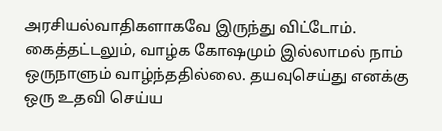அரசியல்வாதிகளாகவே இருந்து விட்டோம். கைத்தட்டலும், வாழ்க கோஷமும் இல்லாமல் நாம் ஒருநாளும் வாழ்ந்ததில்லை. தயவுசெய்து எனக்கு ஒரு உதவி செய்ய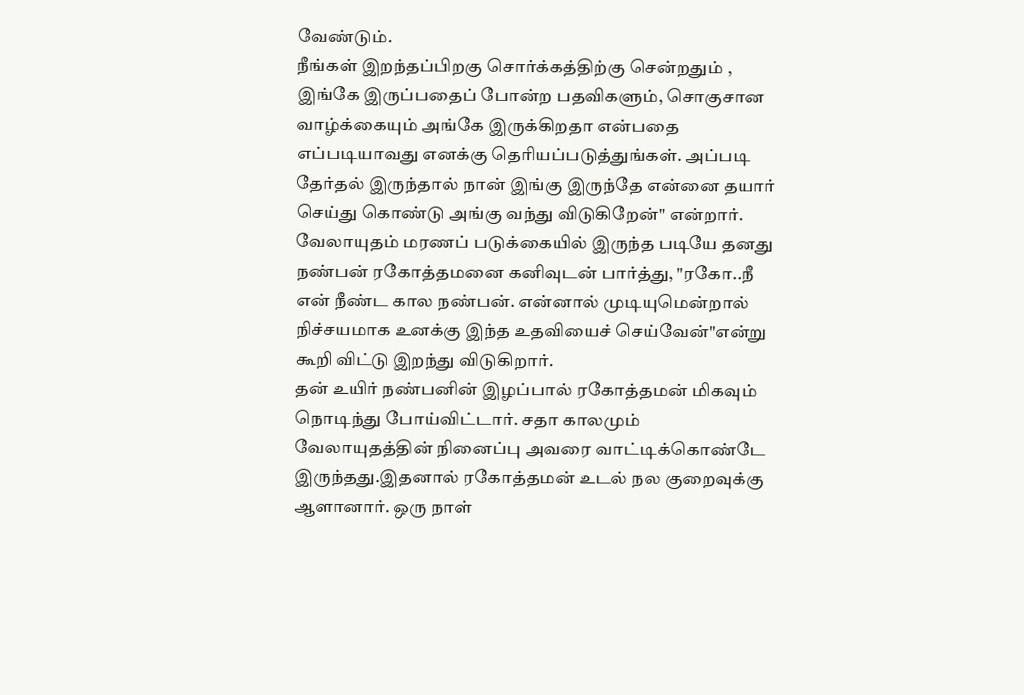வேண்டும்.
நீங்கள் இறந்தப்பிறகு சொர்க்கத்திற்கு சென்றதும் , இங்கே இருப்பதைப் போன்ற பதவிகளும், சொகுசான வாழ்க்கையும் அங்கே இருக்கிறதா என்பதை எப்படியாவது எனக்கு தெரியப்படுத்துங்கள். அப்படி தேர்தல் இருந்தால் நான் இங்கு இருந்தே என்னை தயார் செய்து கொண்டு அங்கு வந்து விடுகிறேன்" என்றார். வேலாயுதம் மரணப் படுக்கையில் இருந்த படியே தனது நண்பன் ரகோத்தமனை கனிவுடன் பார்த்து, "ரகோ..நீ என் நீண்ட கால நண்பன். என்னால் முடியுமென்றால் நிச்சயமாக உனக்கு இந்த உதவியைச் செய்வேன்"என்று கூறி விட்டு இறந்து விடுகிறார்.
தன் உயிர் நண்பனின் இழப்பால் ரகோத்தமன் மிகவும் நொடிந்து போய்விட்டார். சதா காலமும் வேலாயுதத்தின் நினைப்பு அவரை வாட்டிக்கொண்டே இருந்தது.இதனால் ரகோத்தமன் உடல் நல குறைவுக்கு ஆளானார். ஒரு நாள்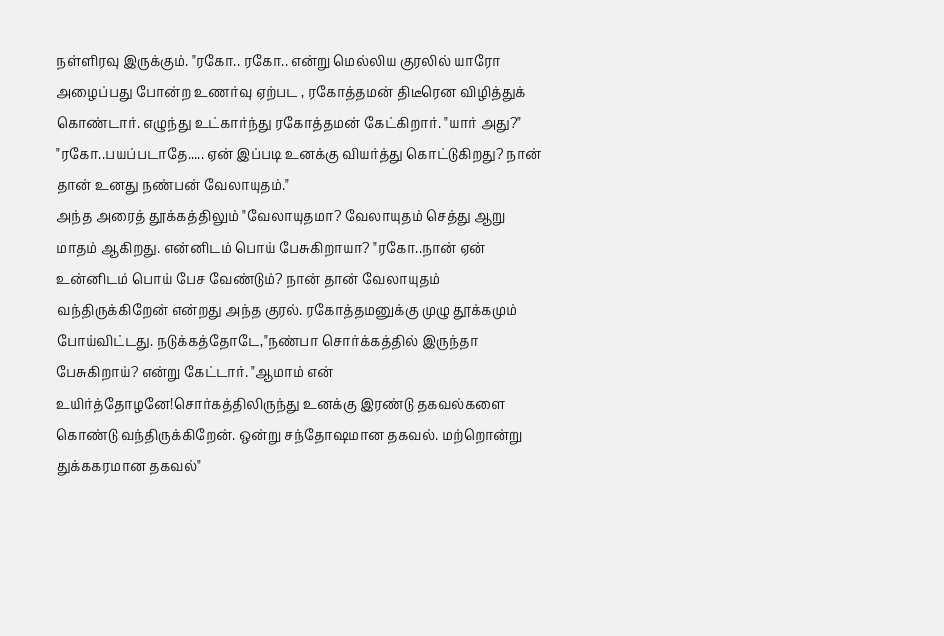நள்ளிரவு இருக்கும். "ரகோ.. ரகோ.. என்று மெல்லிய குரலில் யாரோ அழைப்பது போன்ற உணர்வு ஏற்பட , ரகோத்தமன் திடீரென விழித்துக் கொண்டார். எழுந்து உட்கார்ந்து ரகோத்தமன் கேட்கிறார். "யார் அது?" "ரகோ..பயப்படாதே..... ஏன் இப்படி உனக்கு வியர்த்து கொட்டுகிறது? நான் தான் உனது நண்பன் வேலாயுதம்."
அந்த அரைத் தூக்கத்திலும் "வேலாயுதமா? வேலாயுதம் செத்து ஆறு மாதம் ஆகிறது. என்னிடம் பொய் பேசுகிறாயா? "ரகோ..நான் ஏன் உன்னிடம் பொய் பேச வேண்டும்? நான் தான் வேலாயுதம் வந்திருக்கிறேன் என்றது அந்த குரல். ரகோத்தமனுக்கு முழு தூக்கமும் போய்விட்டது. நடுக்கத்தோடே,"நண்பா சொர்க்கத்தில் இருந்தா பேசுகிறாய்? என்று கேட்டார். "ஆமாம் என் உயிர்த்தோழனே!சொர்கத்திலிருந்து உனக்கு இரண்டு தகவல்களை கொண்டு வந்திருக்கிறேன். ஒன்று சந்தோஷமான தகவல். மற்றொன்று துக்ககரமான தகவல்"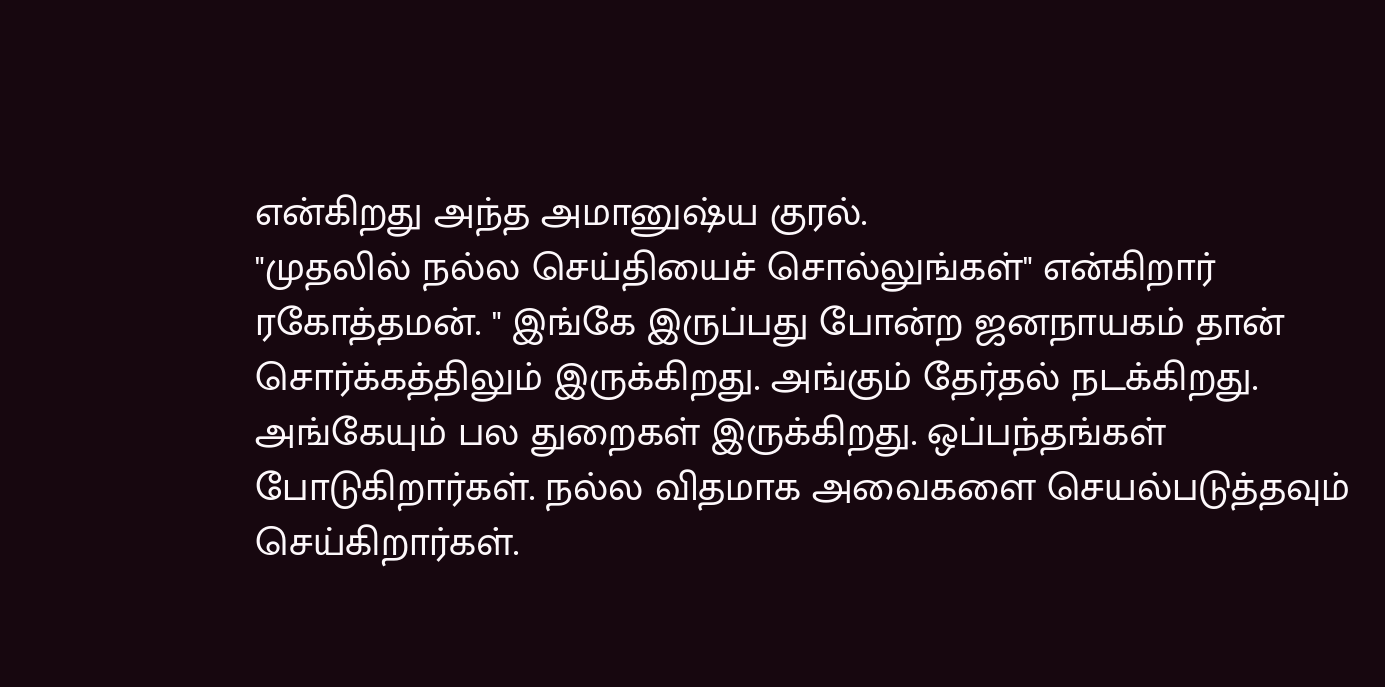என்கிறது அந்த அமானுஷ்ய குரல்.
"முதலில் நல்ல செய்தியைச் சொல்லுங்கள்" என்கிறார் ரகோத்தமன். " இங்கே இருப்பது போன்ற ஜனநாயகம் தான் சொர்க்கத்திலும் இருக்கிறது. அங்கும் தேர்தல் நடக்கிறது. அங்கேயும் பல துறைகள் இருக்கிறது. ஒப்பந்தங்கள் போடுகிறார்கள். நல்ல விதமாக அவைகளை செயல்படுத்தவும் செய்கிறார்கள்.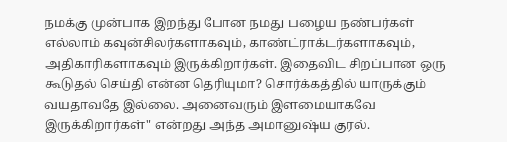நமக்கு முன்பாக இறந்து போன நமது பழைய நண்பர்கள் எல்லாம் கவுன்சிலர்களாகவும், காண்ட்ராக்டர்களாகவும், அதிகாரிகளாகவும் இருக்கிறார்கள். இதைவிட சிறப்பான ஒரு கூடுதல் செய்தி என்ன தெரியுமா? சொர்க்கத்தில் யாருக்கும் வயதாவதே இல்லை. அனைவரும் இளமையாகவே இருக்கிறார்கள்" என்றது அந்த அமானுஷ்ய குரல்.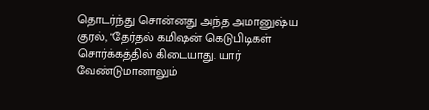தொடர்ந்து சொன்னது அந்த அமானுஷ்ய குரல், "தேர்தல் கமிஷன் கெடுபிடிகள் சொர்க்கத்தில் கிடையாது. யார் வேண்டுமானாலும்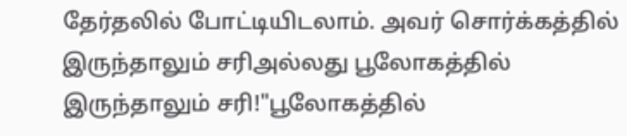தேர்தலில் போட்டியிடலாம். அவர் சொர்க்கத்தில் இருந்தாலும் சரிஅல்லது பூலோகத்தில் இருந்தாலும் சரி!"பூலோகத்தில்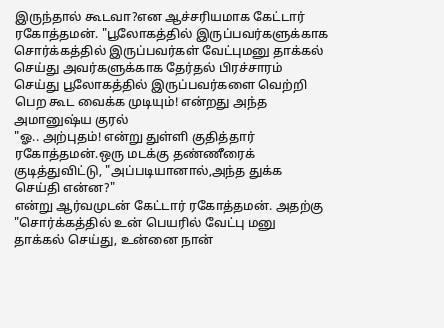இருந்தால் கூடவா?என ஆச்சரியமாக கேட்டார் ரகோத்தமன். "பூலோகத்தில் இருப்பவர்களுக்காக சொர்க்கத்தில் இருப்பவர்கள் வேட்புமனு தாக்கல் செய்து அவர்களுக்காக தேர்தல் பிரச்சாரம் செய்து பூலோகத்தில் இருப்பவர்களை வெற்றி பெற கூட வைக்க முடியும்! என்றது அந்த அமானுஷ்ய குரல்
"ஓ.. அற்புதம்! என்று துள்ளி குதித்தார் ரகோத்தமன்.ஒரு மடக்கு தண்ணீரைக் குடித்துவிட்டு, "அப்படியானால்,அந்த துக்க செய்தி என்ன?"
என்று ஆர்வமுடன் கேட்டார் ரகோத்தமன். அதற்கு "சொர்க்கத்தில் உன் பெயரில் வேட்பு மனு தாக்கல் செய்து, உன்னை நான்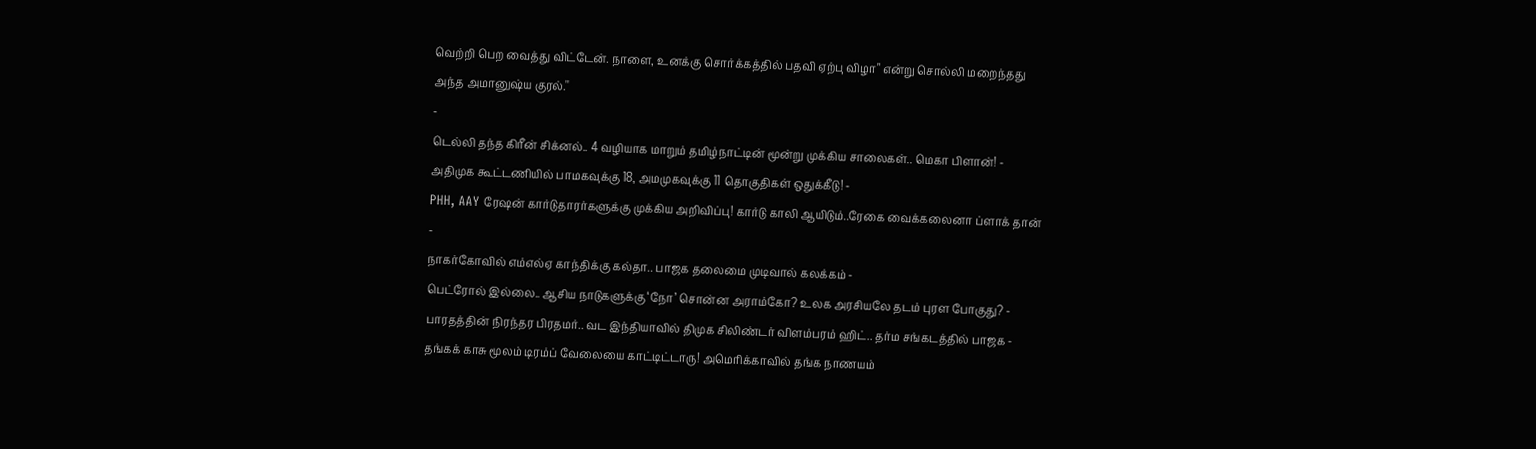வெற்றி பெற வைத்து விட்டேன். நாளை, உனக்கு சொர்க்கத்தில் பதவி ஏற்பு விழா" என்று சொல்லி மறைந்தது அந்த அமானுஷ்ய குரல்.''
-
டெல்லி தந்த கிரீன் சிக்னல்.. 4 வழியாக மாறும் தமிழ்நாட்டின் மூன்று முக்கிய சாலைகள்.. மெகா பிளான்! -
அதிமுக கூட்டணியில் பாமகவுக்கு 18, அமமுகவுக்கு 11 தொகுதிகள் ஒதுக்கீடு! -
PHH, AAY ரேஷன் கார்டுதாரர்களுக்கு முக்கிய அறிவிப்பு! கார்டு காலி ஆயிடும்..ரேகை வைக்கலைனா ப்ளாக் தான் -
நாகர்கோவில் எம்எல்ஏ காந்திக்கு கல்தா.. பாஜக தலைமை முடிவால் கலக்கம் -
பெட்ரோல் இல்லை.. ஆசிய நாடுகளுக்கு ‘நோ’ சொன்ன அராம்கோ? உலக அரசியலே தடம் புரள போகுது? -
பாரதத்தின் நிரந்தர பிரதமர்.. வட இந்தியாவில் திமுக சிலிண்டர் விளம்பரம் ஹிட்.. தர்ம சங்கடத்தில் பாஜக -
தங்கக் காசு மூலம் டிரம்ப் வேலையை காட்டிட்டாரு! அமெரிக்காவில் தங்க நாணயம்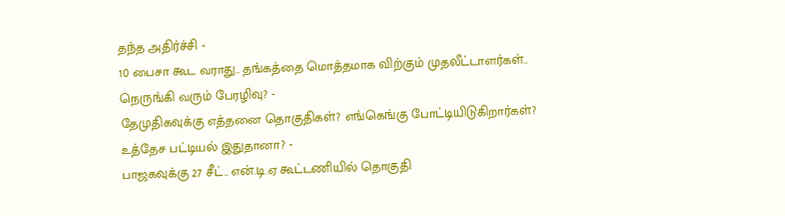தந்த அதிர்ச்சி -
10 பைசா கூட வராது.. தங்கத்தை மொத்தமாக விற்கும் முதலீட்டாளர்கள்.. நெருங்கி வரும் பேரழிவு? -
தேமுதிகவுக்கு எத்தனை தொகுதிகள்? எங்கெங்கு போட்டியிடுகிறார்கள்? உத்தேச பட்டியல் இதுதானா? -
பாஜகவுக்கு 27 சீட்.. என்.டி.ஏ கூட்டணியில் தொகுதி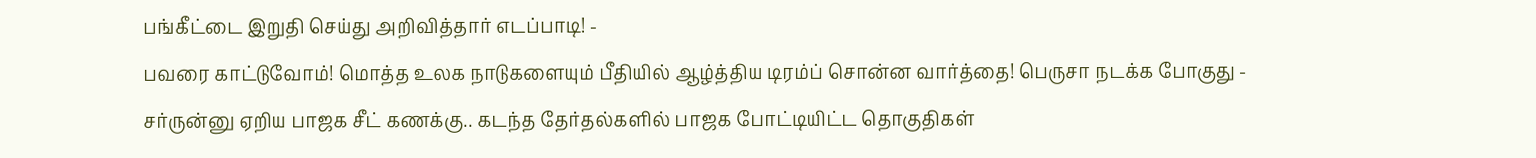பங்கீட்டை இறுதி செய்து அறிவித்தார் எடப்பாடி! -
பவரை காட்டுவோம்! மொத்த உலக நாடுகளையும் பீதியில் ஆழ்த்திய டிரம்ப் சொன்ன வார்த்தை! பெருசா நடக்க போகுது -
சர்ருன்னு ஏறிய பாஜக சீட் கணக்கு.. கடந்த தேர்தல்களில் பாஜக போட்டியிட்ட தொகுதிகள்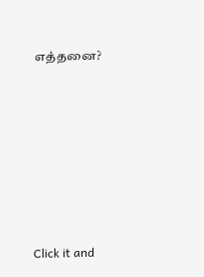எத்தனை?












Click it and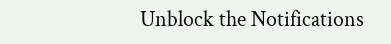Unblock the Notifications